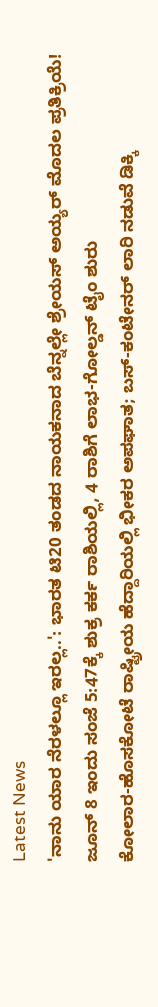Latest News
'ನಾನು ಯಾರ ನೆರಳಲ್ಲೂ ಇರಲ್ಲ..': ಭಾರತ ಟಿ20 ತಂಡದ ನಾಯಕನಾದ ಬೆನ್ನಲ್ಲೇ ಶ್ರೇಯಸ್ ಅಯ್ಯರ್ ಮೊದಲ ಪ್ರತಿಕ್ರಿಯೆ!
ಜೂನ್ 8 ಇಂದು ಸಂಜೆ 5:47ಕ್ಕೆ ಶುಕ್ರ ಕರ್ಕ ರಾಶಿಯಲ್ಲಿ, 4 ರಾಶಿಗೆ ಲಾಭ-ಗೋಲ್ಡನ್ ಟೈಂ ಶುರು
ಕೋಲಾರ-ಹೊಸಕೋಟೆ ರಾಷ್ಟ್ರೀಯ ಹೆದ್ದಾರಿಯಲ್ಲಿ ಭೀಕರ ಅಪಘಾತ; ಬಸ್-ಕಂಟೇನರ್ ಲಾರಿ ನಡುವೆ ಡಿಕ್ಕಿ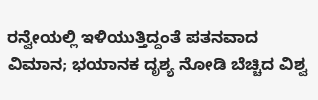ರನ್ವೇಯಲ್ಲಿ ಇಳಿಯುತ್ತಿದ್ದಂತೆ ಪತನವಾದ ವಿಮಾನ; ಭಯಾನಕ ದೃಶ್ಯ ನೋಡಿ ಬೆಚ್ಚಿದ ವಿಶ್ವ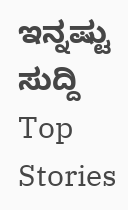ಇನ್ನಷ್ಟು ಸುದ್ದಿ
Top Stories